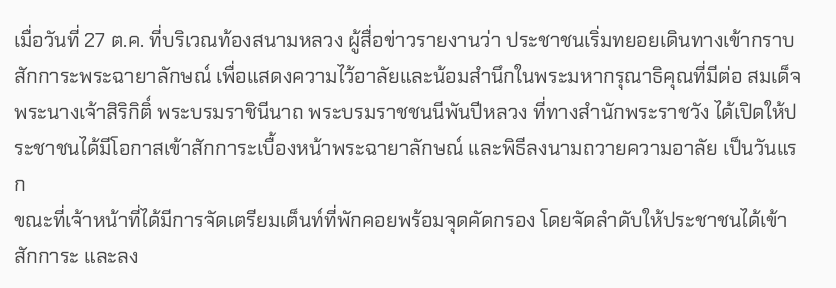เมื่อวันที่ 27 ต.ค. ที่บริเวณท้องสนามหลวง ผู้สื่อข่าวรายงานว่า ประชาชนเริ่มทยอยเดินทางเข้ากราบสักการะพระฉายาลักษณ์ เพื่อแสดงความไว้อาลัยและน้อมสำนึกในพระมหากรุณาธิคุณที่มีต่อ สมเด็จพระนางเจ้าสิริกิติ์ พระบรมราชินีนาถ พระบรมราชชนนีพันปีหลวง ที่ทางสำนักพระราชวัง ได้เปิดให้ประชาชนได้มีโอกาสเข้าสักการะเบื้องหน้าพระฉายาลักษณ์ และพิธีลงนามถวายความอาลัย เป็นวันแรก
ขณะที่เจ้าหน้าที่ได้มีการจัดเตรียมเต็นท์ที่พักคอยพร้อมจุดคัดกรอง โดยจัดลำดับให้ประชาชนได้เข้าสักการะ และลง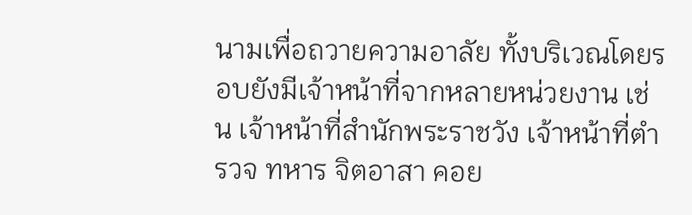นามเพื่อถวายความอาลัย ทั้งบริเวณโดยรอบยังมีเจ้าหน้าที่จากหลายหน่วยงาน เช่น เจ้าหน้าที่สำนักพระราชวัง เจ้าหน้าที่ตำรวจ ทหาร จิตอาสา คอย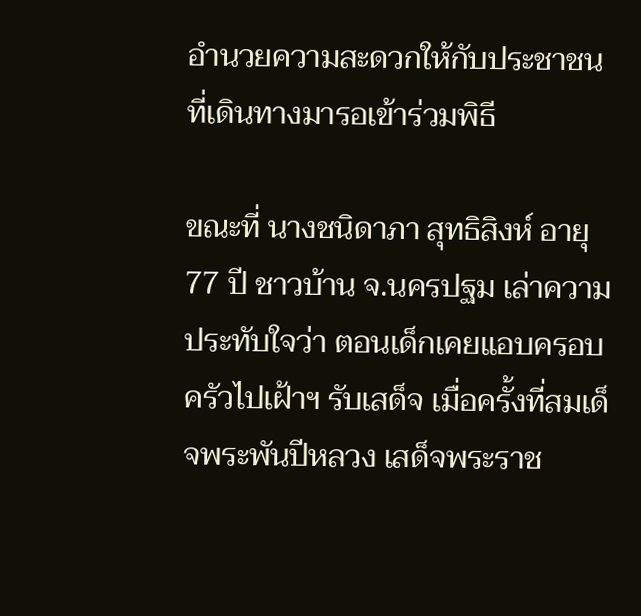อำนวยความสะดวกให้กับประชาชนที่เดินทางมารอเข้าร่วมพิธี

ขณะที่ นางชนิดาภา สุทธิสิงห์ อายุ 77 ปี ชาวบ้าน จ.นครปฐม เล่าความประทับใจว่า ตอนเด็กเคยแอบครอบครัวไปเฝ้าฯ รับเสด็จ เมื่อครั้งที่สมเด็จพระพันปีหลวง เสด็จพระราช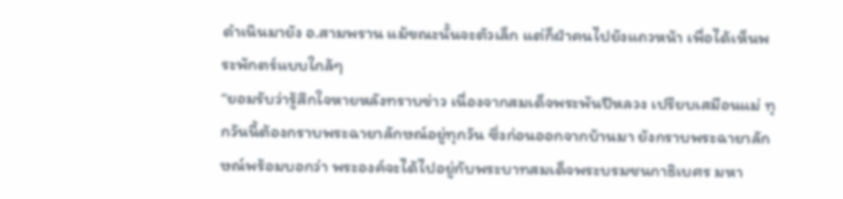ดำเนินมายัง อ.สามพราน แม้ขณะนั้นจะตัวเล็ก แต่ก็ฝ่าคนไปยังแถวหน้า เพื่อได้เห็นพระพักตร์แบบใกล้ๆ
“ยอมรับว่ารู้สึกใจหายหลังทราบข่าว เนื่องจากสมเด็จพระพันปีหลวง เปรียบเสมือนแม่ ทุกวันนี้ต้องกราบพระฉายาลักษณ์อยู่ทุกวัน ซึ่งก่อนออกจากบ้านมา ยังกราบพระฉายาลักษณ์พร้อมบอกว่า พระองค์จะได้ไปอยู่กับพระบาทสมเด็จพระบรมชนกาธิเบศร มหา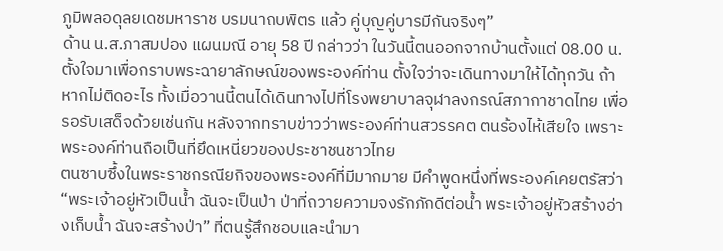ภูมิพลอดุลยเดชมหาราช บรมนาถบพิตร แล้ว คู่บุญคู่บารมีกันจริงๆ”
ด้าน น.ส.ภาสมปอง แผนมณี อายุ 58 ปี กล่าวว่า ในวันนี้ตนออกจากบ้านตั้งแต่ 08.00 น. ตั้งใจมาเพื่อกราบพระฉายาลักษณ์ของพระองค์ท่าน ตั้งใจว่าจะเดินทางมาให้ได้ทุกวัน ถ้าหากไม่ติดอะไร ทั้งเมื่อวานนี้ตนได้เดินทางไปที่โรงพยาบาลจุฬาลงกรณ์สภากาชาดไทย เพื่อรอรับเสด็จด้วยเช่นกัน หลังจากทราบข่าวว่าพระองค์ท่านสวรรคต ตนร้องไห้เสียใจ เพราะพระองค์ท่านถือเป็นที่ยึดเหนี่ยวของประชาชนชาวไทย
ตนซาบซึ้งในพระราชกรณียกิจของพระองค์ที่มีมากมาย มีคำพูดหนึ่งที่พระองค์เคยตรัสว่า “พระเจ้าอยู่หัวเป็นน้ำ ฉันจะเป็นป่า ป่าที่ถวายความจงรักภักดีต่อน้ำ พระเจ้าอยู่หัวสร้างอ่างเก็บน้ำ ฉันจะสร้างป่า” ที่ตนรู้สึกชอบและนำมา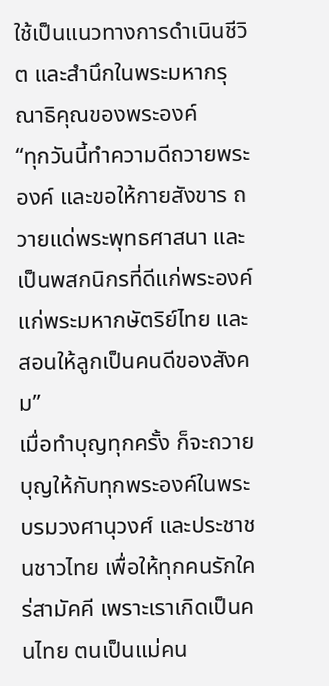ใช้เป็นแนวทางการดำเนินชีวิต และสำนึกในพระมหากรุณาธิคุณของพระองค์
“ทุกวันนี้ทำความดีถวายพระองค์ และขอให้กายสังขาร ถวายแด่พระพุทธศาสนา และเป็นพสกนิกรที่ดีแก่พระองค์ แก่พระมหากษัตริย์ไทย และสอนให้ลูกเป็นคนดีของสังคม”
เมื่อทำบุญทุกครั้ง ก็จะถวายบุญให้กับทุกพระองค์ในพระบรมวงศานุวงศ์ และประชาชนชาวไทย เพื่อให้ทุกคนรักใคร่สามัคคี เพราะเราเกิดเป็นคนไทย ตนเป็นแม่คน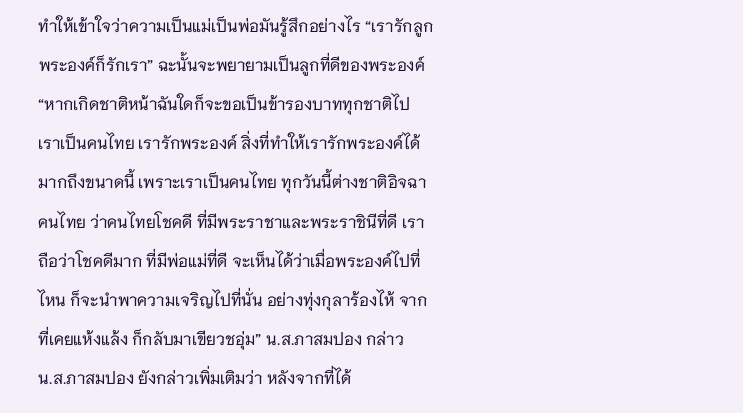ทำให้เข้าใจว่าความเป็นแม่เป็นพ่อมันรู้สึกอย่างไร “เรารักลูก พระองค์ก็รักเรา” ฉะนั้นจะพยายามเป็นลูกที่ดีของพระองค์
“หากเกิดชาติหน้าฉันใดก็จะขอเป็นข้ารองบาททุกชาติไป เราเป็นคนไทย เรารักพระองค์ สิ่งที่ทำให้เรารักพระองค์ได้มากถึงขนาดนี้ เพราะเราเป็นคนไทย ทุกวันนี้ต่างชาติอิจฉาคนไทย ว่าคนไทยโชคดี ที่มีพระราชาและพระราชินีที่ดี เราถือว่าโชคดีมาก ที่มีพ่อแม่ที่ดี จะเห็นได้ว่าเมื่อพระองค์ไปที่ไหน ก็จะนำพาความเจริญไปที่นั่น อย่างทุ่งกุลาร้องไห้ จากที่เคยแห้งแล้ง ก็กลับมาเขียวชอุ่ม” น.ส.ภาสมปอง กล่าว
น.ส.ภาสมปอง ยังกล่าวเพิ่มเติมว่า หลังจากที่ได้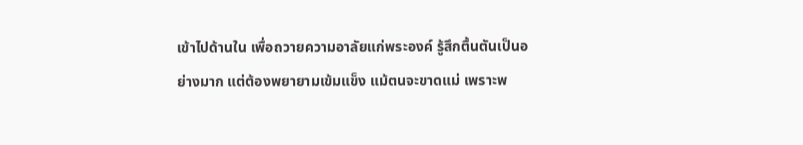เข้าไปด้านใน เพื่อถวายความอาลัยแก่พระองค์ รู้สึกตื้นตันเป็นอย่างมาก แต่ต้องพยายามเข้มแข็ง แม้ตนจะขาดแม่ เพราะพ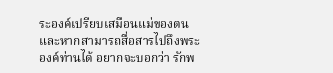ระองค์เปรียบเสมือนแม่ของตน และหากสามารถสื่อสารไปถึงพระองค์ท่านได้ อยากจะบอกว่า รักพ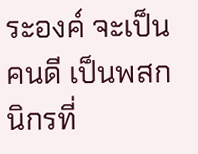ระองค์ จะเป็นคนดี เป็นพสกนิกรที่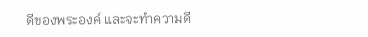ดีของพระองค์ และจะทำความดี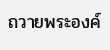ถวายพระองค์